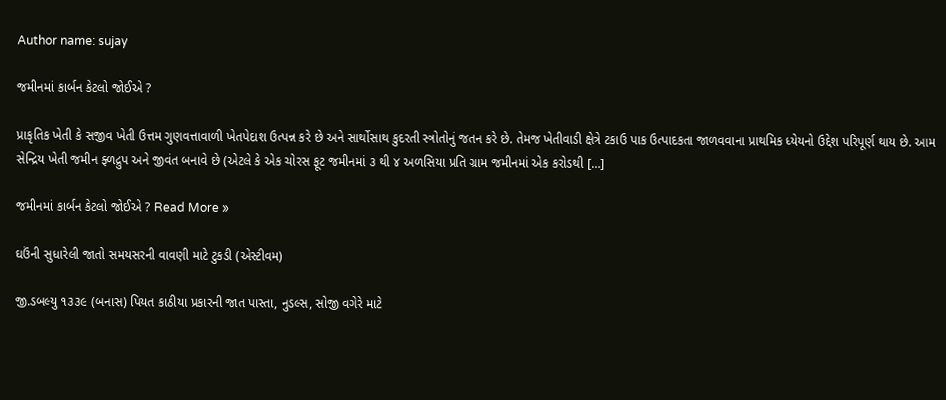Author name: sujay

જમીનમાં કાર્બન કેટલો જોઈએ ?

પ્રાકૃતિક ખેતી કે સજીવ ખેતી ઉત્તમ ગુણવત્તાવાળી ખેતપેદાશ ઉત્પન્ન કરે છે અને સાર્થોસાથ કુદરતી સ્ત્રોતોનું જતન કરે છે. તેમજ ખેતીવાડી ક્ષેત્રે ટકાઉ પાક ઉત્પાદકતા જાળવવાના પ્રાથમિક ધ્યેયનો ઉદ્દેશ પરિપૂર્ણ થાય છે. આમ સેન્દ્રિય ખેતી જમીન ફ્ળદ્રુપ અને જીવંત બનાવે છે (એટલે કે એક ચોરસ ફૂટ જમીનમાં ૩ થી ૪ અળસિયા પ્રતિ ગ્રામ જમીનમાં એક કરોડથી […]

જમીનમાં કાર્બન કેટલો જોઈએ ? Read More »

ઘઉંની સુધારેલી જાતો સમયસરની વાવણી માટે ટુકડી (એસ્ટીવમ)

જી.ડબલ્યુ ૧૩૩૯ (બનાસ) પિયત કાઠીયા પ્રકારની જાત પાસ્તા, નુડલ્સ, સોજી વગેરે માટે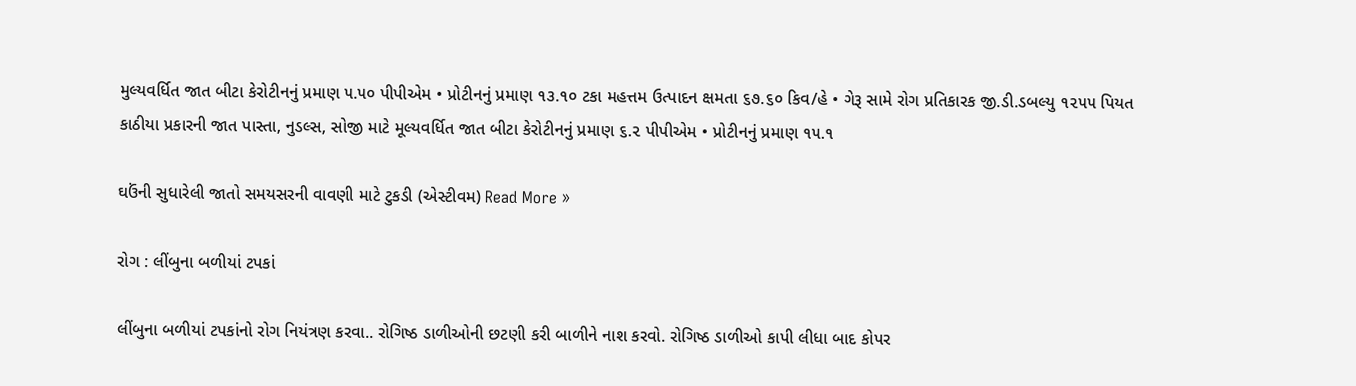મુલ્યવર્ધિત જાત બીટા કેરોટીનનું પ્રમાણ ૫.૫૦ પીપીએમ • પ્રોટીનનું પ્રમાણ ૧૩.૧૦ ટકા મહત્તમ ઉત્પાદન ક્ષમતા ૬૭.૬૦ કિવ/હે • ગેરૂ સામે રોગ પ્રતિકારક જી.ડી.ડબલ્યુ ૧૨૫૫ પિયત કાઠીયા પ્રકારની જાત પાસ્તા, નુડલ્સ, સોજી માટે મૂલ્યવર્ધિત જાત બીટા કેરોટીનનું પ્રમાણ ૬.૨ પીપીએમ • પ્રોટીનનું પ્રમાણ ૧૫.૧

ઘઉંની સુધારેલી જાતો સમયસરની વાવણી માટે ટુકડી (એસ્ટીવમ) Read More »

રોગ : લીંબુના બળીયાં ટપકાં

લીંબુના બળીયાં ટપકાંનો રોગ નિયંત્રણ કરવા.. રોગિષ્ઠ ડાળીઓની છટણી કરી બાળીને નાશ કરવો. રોગિષ્ઠ ડાળીઓ કાપી લીધા બાદ કોપર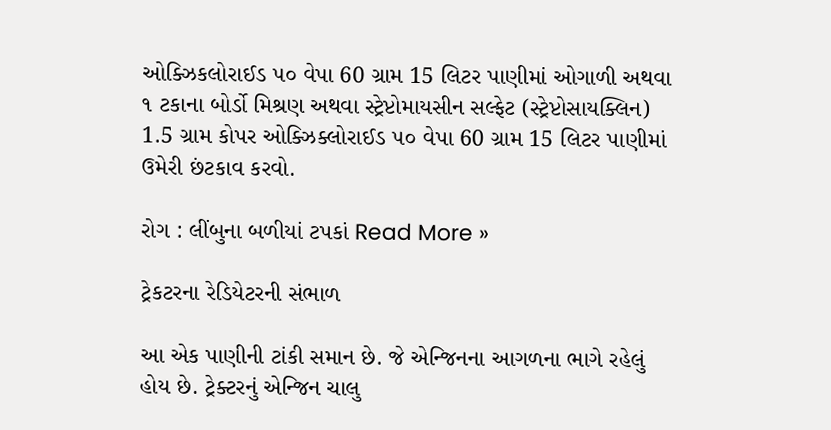ઓક્ઝિકલોરાઈડ ૫૦ વેપા 60 ગ્રામ 15 લિટર પાણીમાં ઓગાળી અથવા ૧ ટકાના બોર્ડો મિશ્રણ અથવા સ્ટ્રેપ્ટોમાયસીન સલ્ફેટ (સ્ટ્રેપ્ટોસાયક્લિન) 1.5 ગ્રામ કોપર ઓક્ઝિક્લોરાઈડ ૫૦ વેપા 60 ગ્રામ 15 લિટર પાણીમાં ઉમેરી છંટકાવ કરવો.

રોગ : લીંબુના બળીયાં ટપકાં Read More »

ટ્રેકટરના રેડિયેટરની સંભાળ

આ એક પાણીની ટાંકી સમાન છે. જે એન્જિનના આગળના ભાગે રહેલું હોય છે. ટ્રેક્ટરનું એન્જિન ચાલુ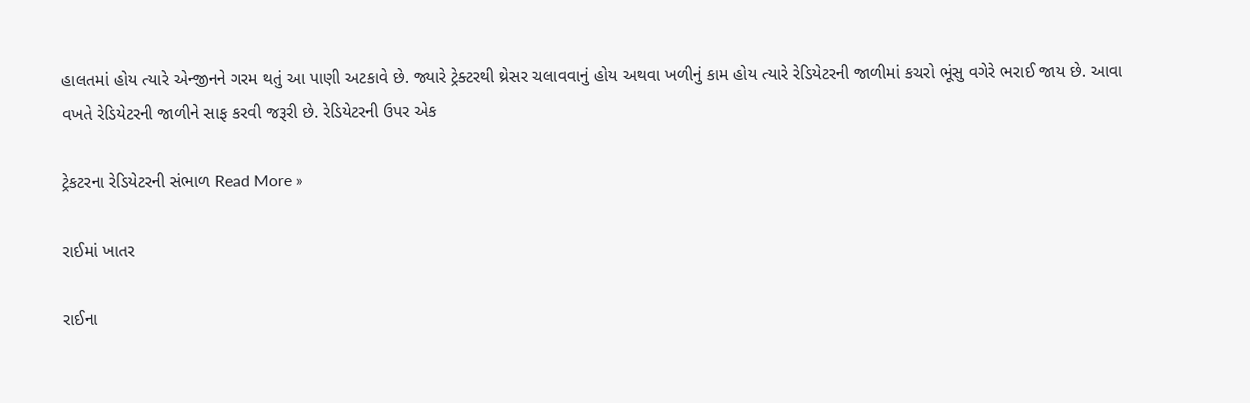હાલતમાં હોય ત્યારે એન્જીનને ગરમ થતું આ પાણી અટકાવે છે. જ્યારે ટ્રેક્ટરથી થ્રેસર ચલાવવાનું હોય અથવા ખળીનું કામ હોય ત્યારે રેડિયેટરની જાળીમાં કચરો ભૂંસુ વગેરે ભરાઈ જાય છે. આવા વખતે રેડિયેટરની જાળીને સાફ કરવી જરૂરી છે. રેડિયેટરની ઉપર એક

ટ્રેકટરના રેડિયેટરની સંભાળ Read More »

રાઈમાં ખાતર

રાઈના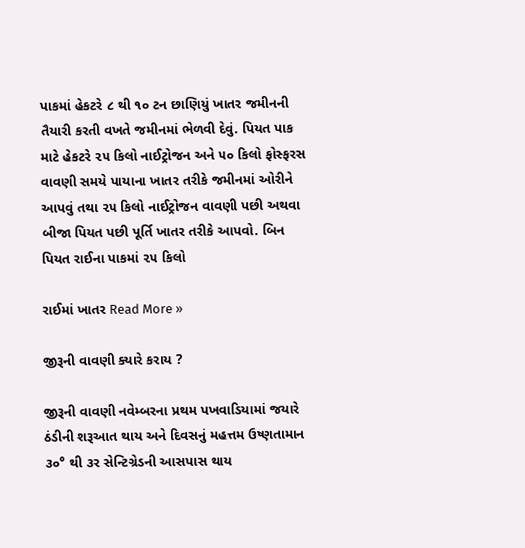પાકમાં હેકટરે ૮ થી ૧૦ ટન છાણિયું ખાતર જમીનની તૈયારી કરતી વખતે જમીનમાં ભેળવી દેવું. પિયત પાક માટે હેકટરે ૨૫ કિલો નાઈટ્રોજન અને ૫૦ કિલો ફોસ્ફરસ વાવણી સમયે પાયાના ખાતર તરીકે જમીનમાં ઓરીને આપવું તથા ૨૫ કિલો નાઈટ્રોજન વાવણી પછી અથવા બીજા પિયત પછી પૂર્તિ ખાતર તરીકે આપવો. બિન પિયત રાઈના પાકમાં ૨૫ કિલો

રાઈમાં ખાતર Read More »

જીરૂની વાવણી ક્યારે કરાય ?

જીરૂની વાવણી નવેમ્બરના પ્રથમ પખવાડિયામાં જયારે ઠંડીની શરૂઆત થાય અને દિવસનું મહત્તમ ઉષ્ણતામાન ૩૦° થી ૩ર સેન્ટિગ્રેડની આસપાસ થાય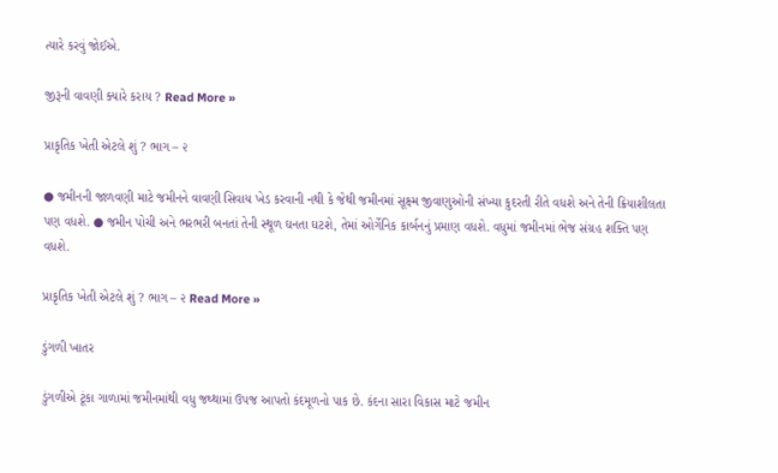ત્યારે કરવું જોઈએ.

જીરૂની વાવણી ક્યારે કરાય ? Read More »

પ્રાકૃતિક ખેતી એટલે શું ? ભાગ – ૨

● જમીનની જાળવણી માટે જમીનને વાવણી સિવાય ખેડ કરવાની નથી કે જેથી જમીનમાં સૂક્ષ્મ જીવાણુઓની સંખ્યા કુદરતી રીતે વધશે અને તેની ક્રિયાશીલતા પણ વધશે. ● જમીન પોચી અને ભરભરી બનતાં તેની સ્થૂળ ઘનતા ઘટશે, તેમાં ઓર્ગેનિક કાર્બનનું પ્રમાણ વધશે. વધુમાં જમીનમાં ભેજ સંગ્રહ શક્તિ પણ વધશે.

પ્રાકૃતિક ખેતી એટલે શું ? ભાગ – ૨ Read More »

ડુંગળી ખાતર

ડુંગળીએ ટૂંકા ગાળામાં જમીનમાંથી વધુ જથ્થામાં ઉપજ આપતો કંદમૂળનો પાક છે. કંદના સારા વિકાસ માટે જમીન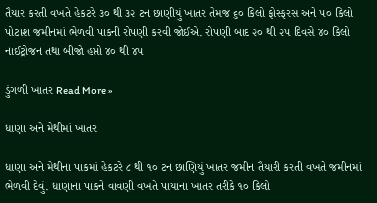તૈયાર કરતી વખતે હેકટરે ૩૦ થી ૩૨ ટન છાણીયું ખાતર તેમજ ૬૦ કિલો ફોસ્ફરસ અને ૫૦ કિલો પોટાશ જમીનમાં ભેળવી પાકની રોપણી કરવી જોઈએ. રોપણી બાદ ૨૦ થી ૨૫ દિવસે ૪૦ કિલો નાઈટ્રોજન તથા બીજો હપ્તો ૪૦ થી ૪૫

ડુંગળી ખાતર Read More »

ધાણા અને મેથીમાં ખાતર

ધાણા અને મેથીના પાકમાં હેકટરે ૮ થી ૧૦ ટન છાણિયું ખાતર જમીન તૈયારી કરતી વખતે જમીનમાં ભેળવી દેવું. ધાણાના પાકને વાવણી વખતે પાયાના ખાતર તરીકે ૧૦ કિલો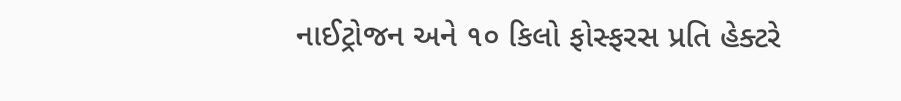નાઈટ્રોજન અને ૧૦ કિલો ફોસ્ફરસ પ્રતિ હેક્ટરે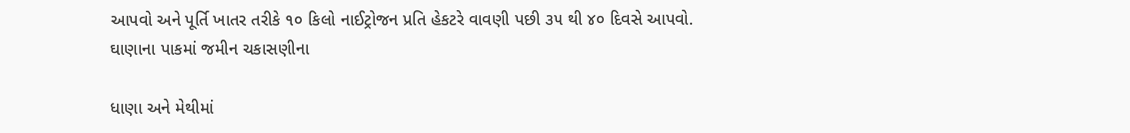આપવો અને પૂર્તિ ખાતર તરીકે ૧૦ કિલો નાઈટ્રોજન પ્રતિ હેકટરે વાવણી પછી ૩૫ થી ૪૦ દિવસે આપવો. ઘાણાના પાકમાં જમીન ચકાસણીના

ધાણા અને મેથીમાં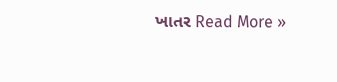ખાતર Read More »